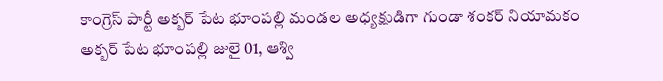కాంగ్రెస్ పార్టీ అక్బర్ పేట భూంపల్లి మండల అధ్యక్షుడిగా గుండా శంకర్ నియామకం
అక్బర్ పేట భూంపల్లి జులై 01, ఆశ్వి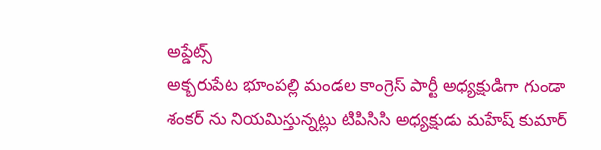అప్డేట్స్
అక్బరుపేట భూంపల్లి మండల కాంగ్రెస్ పార్టీ అధ్యక్షుడిగా గుండా శంకర్ ను నియమిస్తున్నట్లు టిపిసిసి అధ్యక్షుడు మహేష్ కుమార్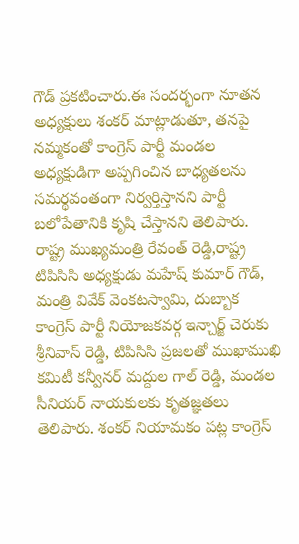గౌడ్ ప్రకటించారు.ఈ సందర్భంగా నూతన అధ్యక్షులు శంకర్ మాట్లాడుతూ, తనపై నమ్మకంతో కాంగ్రెస్ పార్టీ మండల అధ్యక్షుడిగా అప్పగించిన బాధ్యతలను సమర్థవంతంగా నిర్వర్తిస్తానని పార్టీ బలోపేతానికి కృషి చేస్తానని తెలిపారు. రాష్ట్ర ముఖ్యమంత్రి రేవంత్ రెడ్డి,రాష్ట్ర టిపిసిసి అధ్యక్షుడు మహేష్ కుమార్ గౌడ్, మంత్రి వివేక్ వెంకటస్వామి, దుబ్బాక కాంగ్రెస్ పార్టీ నియోజకవర్గ ఇన్చార్జ్ చెరుకు శ్రీనివాస్ రెడ్డి, టిపిసిసి ప్రజలతో ముఖాముఖి కమిటీ కన్వీనర్ మద్దుల గాల్ రెడ్డి, మండల సీనియర్ నాయకులకు కృతజ్ఞతలు తెలిపారు. శంకర్ నియామకం పట్ల కాంగ్రెస్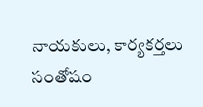నాయకులు, కార్యకర్తలు సంతోషం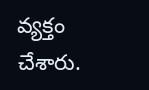వ్యక్తం చేశారు.